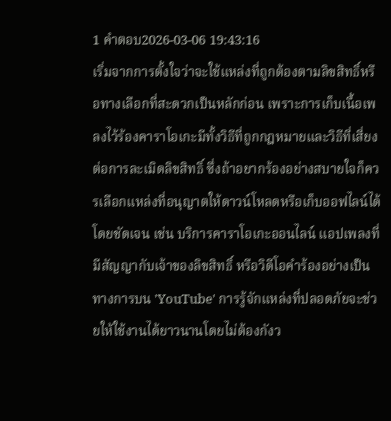1 คำตอบ2026-03-06 19:43:16
เริ่มจากการตั้งใจว่าจะใช้แหล่งที่ถูกต้องตามลิขสิทธิ์หรือทางเลือกที่สะดวกเป็นหลักก่อน เพราะการเก็บเนื้อเพลงไว้ร้องคาราโอเกะมีทั้งวิธีที่ถูกกฎหมายและวิธีที่เสี่ยงต่อการละเมิดลิขสิทธิ์ ซึ่งถ้าอยากร้องอย่างสบายใจก็ควรเลือกแหล่งที่อนุญาตให้ดาวน์โหลดหรือเก็บออฟไลน์ได้โดยชัดเจน เช่น บริการคาราโอเกะออนไลน์ แอปเพลงที่มีสัญญากับเจ้าของลิขสิทธิ์ หรือวิดีโอคำร้องอย่างเป็นทางการบน 'YouTube' การรู้จักแหล่งที่ปลอดภัยจะช่วยให้ใช้งานได้ยาวนานโดยไม่ต้องกังว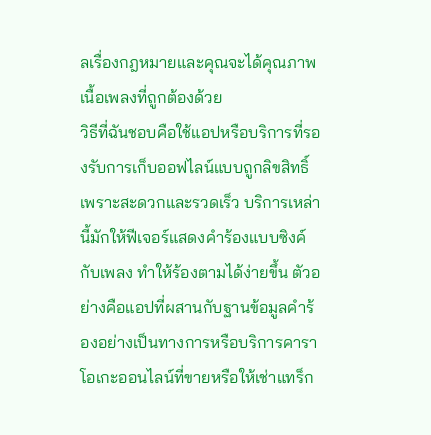ลเรื่องกฎหมายและคุณจะได้คุณภาพเนื้อเพลงที่ถูกต้องด้วย
วิธีที่ฉันชอบคือใช้แอปหรือบริการที่รองรับการเก็บออฟไลน์แบบถูกลิขสิทธิ์เพราะสะดวกและรวดเร็ว บริการเหล่านี้มักให้ฟีเจอร์แสดงคำร้องแบบซิงค์กับเพลง ทำให้ร้องตามได้ง่ายขึ้น ตัวอย่างคือแอปที่ผสานกับฐานข้อมูลคำร้องอย่างเป็นทางการหรือบริการคาราโอเกะออนไลน์ที่ขายหรือให้เช่าแทร็ก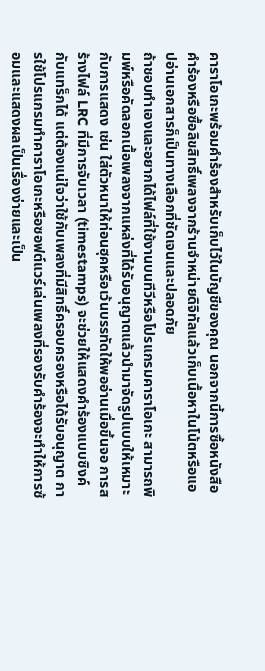คาราโอเกะพร้อมคำร้องสำหรับเก็บไว้ในบัญชีของคุณ นอกจากนี้การซื้อหนังสือคำร้องหรือซื้อลิขสิทธิ์เพลงจากร้านจำหน่ายดิจิทัลแล้วเก็บเนื้อหาในโน้ตหรือแอปอ่านเอกสารก็เป็นทางเลือกที่ชัดเจนและปลอดภัย
ถ้าชอบทำเองและอยากได้ไฟล์ที่ใช้งานบนทีวีหรือโปรแกรมคาราโอเกะ สามารถพิมพ์หรือคัดลอกเนื้อเพลงจากแหล่งที่ได้รับอนุญาตแล้วนำมาจัดรูปแบบให้เหมาะกับการแสดง เช่น ใส่ตัวหนาให้ท่อนฮุคหรือเว้นบรรทัดให้พออ่านเมื่อขึ้นจอ การสร้างไฟล์ LRC ที่มีการจับเวลา (timestamps) จะช่วยให้แสดงคำร้องแบบซิงค์กับแทร็กได้ แต่ต้องแน่ใจว่าใช้กับเพลงที่มีสิทธิ์ครอบครองหรือได้รับอนุญาต การใช้โปรแกรมทำคาราโอเกะหรือซอฟต์แวร์เล่นเพลงที่รองรับคำร้องจะทำให้การซ้อมและแสดงผลเป็นเรื่องง่ายและเป็น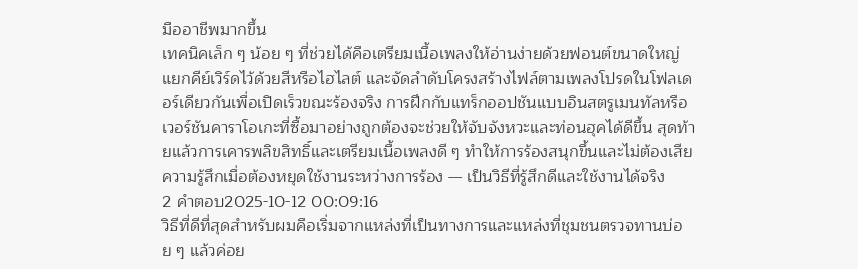มืออาชีพมากขึ้น
เทคนิคเล็ก ๆ น้อย ๆ ที่ช่วยได้คือเตรียมเนื้อเพลงให้อ่านง่ายด้วยฟอนต์ขนาดใหญ่ แยกคีย์เวิร์ดไว้ด้วยสีหรือไฮไลต์ และจัดลำดับโครงสร้างไฟล์ตามเพลงโปรดในโฟลเดอร์เดียวกันเพื่อเปิดเร็วขณะร้องจริง การฝึกกับแทร็กออปชันแบบอินสตรูเมนทัลหรือเวอร์ชันคาราโอเกะที่ซื้อมาอย่างถูกต้องจะช่วยให้จับจังหวะและท่อนฮุคได้ดีขึ้น สุดท้ายแล้วการเคารพลิขสิทธิ์และเตรียมเนื้อเพลงดี ๆ ทำให้การร้องสนุกขึ้นและไม่ต้องเสียความรู้สึกเมื่อต้องหยุดใช้งานระหว่างการร้อง — เป็นวิธีที่รู้สึกดีและใช้งานได้จริง
2 คำตอบ2025-10-12 00:09:16
วิธีที่ดีที่สุดสำหรับผมคือเริ่มจากแหล่งที่เป็นทางการและแหล่งที่ชุมชนตรวจทานบ่อย ๆ แล้วค่อย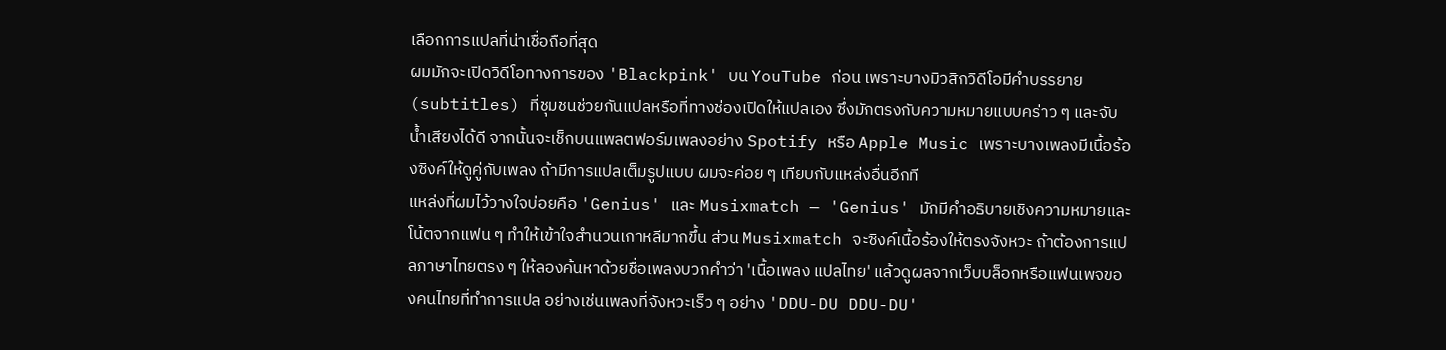เลือกการแปลที่น่าเชื่อถือที่สุด
ผมมักจะเปิดวิดีโอทางการของ 'Blackpink' บน YouTube ก่อน เพราะบางมิวสิกวิดีโอมีคำบรรยาย (subtitles) ที่ชุมชนช่วยกันแปลหรือที่ทางช่องเปิดให้แปลเอง ซึ่งมักตรงกับความหมายแบบคร่าว ๆ และจับน้ำเสียงได้ดี จากนั้นจะเช็กบนแพลตฟอร์มเพลงอย่าง Spotify หรือ Apple Music เพราะบางเพลงมีเนื้อร้องซิงค์ให้ดูคู่กับเพลง ถ้ามีการแปลเต็มรูปแบบ ผมจะค่อย ๆ เทียบกับแหล่งอื่นอีกที
แหล่งที่ผมไว้วางใจบ่อยคือ 'Genius' และ Musixmatch — 'Genius' มักมีคำอธิบายเชิงความหมายและโน้ตจากแฟน ๆ ทำให้เข้าใจสำนวนเกาหลีมากขึ้น ส่วน Musixmatch จะซิงค์เนื้อร้องให้ตรงจังหวะ ถ้าต้องการแปลภาษาไทยตรง ๆ ให้ลองค้นหาด้วยชื่อเพลงบวกคำว่า 'เนื้อเพลง แปลไทย' แล้วดูผลจากเว็บบล็อกหรือแฟนเพจของคนไทยที่ทำการแปล อย่างเช่นเพลงที่จังหวะเร็ว ๆ อย่าง 'DDU-DU DDU-DU'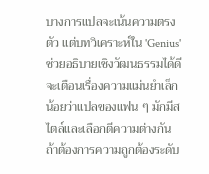บางการแปลจะเน้นความตรงตัว แต่บทวิเคราะห์ใน 'Genius' ช่วยอธิบายเชิงวัฒนธรรมได้ดี
จะเตือนเรื่องความแม่นยำเล็กน้อยว่าแปลของแฟน ๆ มักมีสไตล์และเลือกตีความต่างกัน ถ้าต้องการความถูกต้องระดับ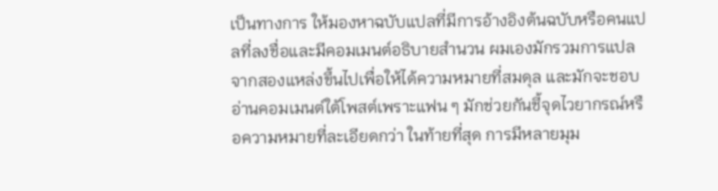เป็นทางการ ให้มองหาฉบับแปลที่มีการอ้างอิงต้นฉบับหรือคนแปลที่ลงชื่อและมีคอมเมนต์อธิบายสำนวน ผมเองมักรวมการแปลจากสองแหล่งขึ้นไปเพื่อให้ได้ความหมายที่สมดุล และมักจะชอบอ่านคอมเมนต์ใต้โพสต์เพราะแฟน ๆ มักช่วยกันชี้จุดไวยากรณ์หรือความหมายที่ละเอียดกว่า ในท้ายที่สุด การมีหลายมุม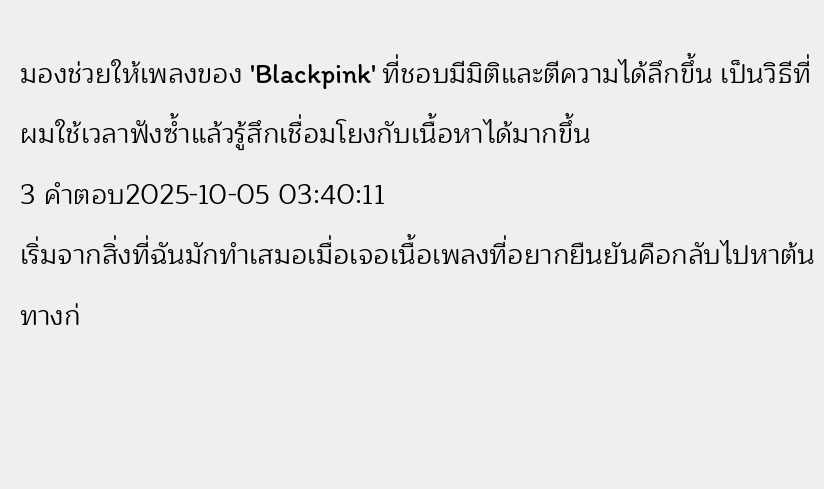มองช่วยให้เพลงของ 'Blackpink' ที่ชอบมีมิติและตีความได้ลึกขึ้น เป็นวิธีที่ผมใช้เวลาฟังซ้ำแล้วรู้สึกเชื่อมโยงกับเนื้อหาได้มากขึ้น
3 คำตอบ2025-10-05 03:40:11
เริ่มจากสิ่งที่ฉันมักทำเสมอเมื่อเจอเนื้อเพลงที่อยากยืนยันคือกลับไปหาต้นทางก่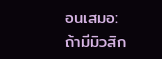อนเสมอ: ถ้ามีมิวสิก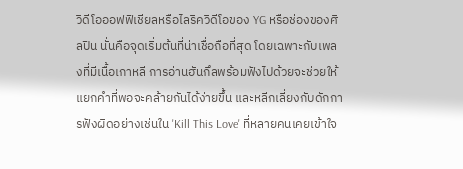วิดีโอออฟฟิเชียลหรือไลริควิดีโอของ YG หรือช่องของศิลปิน นั่นคือจุดเริ่มต้นที่น่าเชื่อถือที่สุด โดยเฉพาะกับเพลงที่มีเนื้อเกาหลี การอ่านฮันกึลพร้อมฟังไปด้วยจะช่วยให้แยกคำที่พอจะคล้ายกันได้ง่ายขึ้น และหลีกเลี่ยงกับดักการฟังผิดอย่างเช่นใน 'Kill This Love' ที่หลายคนเคยเข้าใจ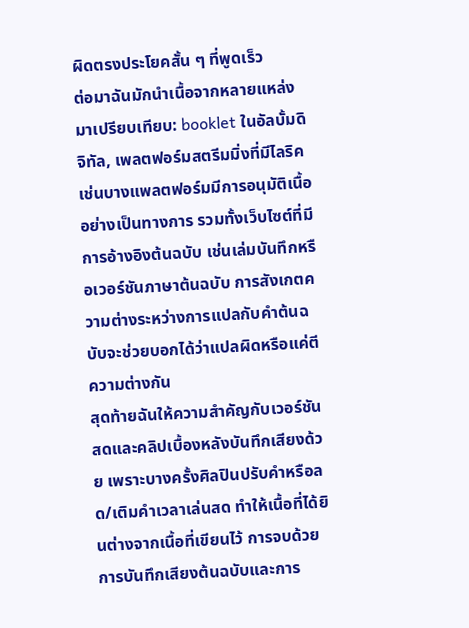ผิดตรงประโยคสั้น ๆ ที่พูดเร็ว
ต่อมาฉันมักนำเนื้อจากหลายแหล่งมาเปรียบเทียบ: booklet ในอัลบั้มดิจิทัล, เพลตฟอร์มสตรีมมิ่งที่มีไลริค เช่นบางแพลตฟอร์มมีการอนุมัติเนื้ออย่างเป็นทางการ รวมทั้งเว็บไซต์ที่มีการอ้างอิงต้นฉบับ เช่นเล่มบันทึกหรือเวอร์ชันภาษาต้นฉบับ การสังเกตความต่างระหว่างการแปลกับคำต้นฉบับจะช่วยบอกได้ว่าแปลผิดหรือแค่ตีความต่างกัน
สุดท้ายฉันให้ความสำคัญกับเวอร์ชันสดและคลิปเบื้องหลังบันทึกเสียงด้วย เพราะบางครั้งศิลปินปรับคำหรือลด/เติมคำเวลาเล่นสด ทำให้เนื้อที่ได้ยินต่างจากเนื้อที่เขียนไว้ การจบด้วยการบันทึกเสียงต้นฉบับและการ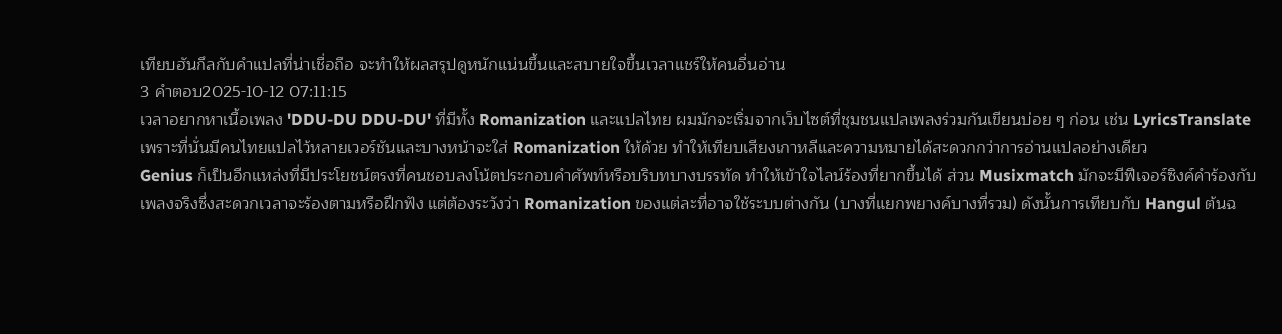เทียบฮันกึลกับคำแปลที่น่าเชื่อถือ จะทำให้ผลสรุปดูหนักแน่นขึ้นและสบายใจขึ้นเวลาแชร์ให้คนอื่นอ่าน
3 คำตอบ2025-10-12 07:11:15
เวลาอยากหาเนื้อเพลง 'DDU-DU DDU-DU' ที่มีทั้ง Romanization และแปลไทย ผมมักจะเริ่มจากเว็บไซต์ที่ชุมชนแปลเพลงร่วมกันเขียนบ่อย ๆ ก่อน เช่น LyricsTranslate เพราะที่นั่นมีคนไทยแปลไว้หลายเวอร์ชันและบางหน้าจะใส่ Romanization ให้ด้วย ทำให้เทียบเสียงเกาหลีและความหมายได้สะดวกกว่าการอ่านแปลอย่างเดียว
Genius ก็เป็นอีกแหล่งที่มีประโยชน์ตรงที่คนชอบลงโน้ตประกอบคำศัพท์หรือบริบทบางบรรทัด ทำให้เข้าใจไลน์ร้องที่ยากขึ้นได้ ส่วน Musixmatch มักจะมีฟีเจอร์ซิงค์คำร้องกับเพลงจริงซึ่งสะดวกเวลาจะร้องตามหรือฝึกฟัง แต่ต้องระวังว่า Romanization ของแต่ละที่อาจใช้ระบบต่างกัน (บางที่แยกพยางค์บางที่รวม) ดังนั้นการเทียบกับ Hangul ต้นฉ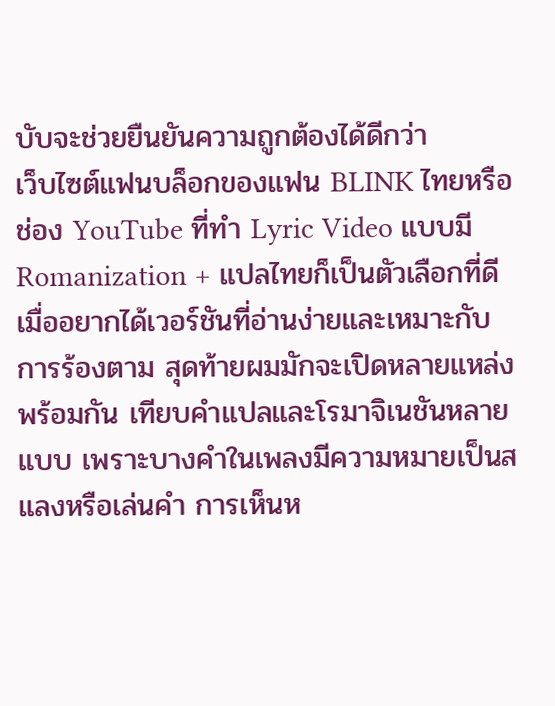บับจะช่วยยืนยันความถูกต้องได้ดีกว่า
เว็บไซต์แฟนบล็อกของแฟน BLINK ไทยหรือช่อง YouTube ที่ทำ Lyric Video แบบมี Romanization + แปลไทยก็เป็นตัวเลือกที่ดีเมื่ออยากได้เวอร์ชันที่อ่านง่ายและเหมาะกับการร้องตาม สุดท้ายผมมักจะเปิดหลายแหล่งพร้อมกัน เทียบคำแปลและโรมาจิเนชันหลายแบบ เพราะบางคำในเพลงมีความหมายเป็นสแลงหรือเล่นคำ การเห็นห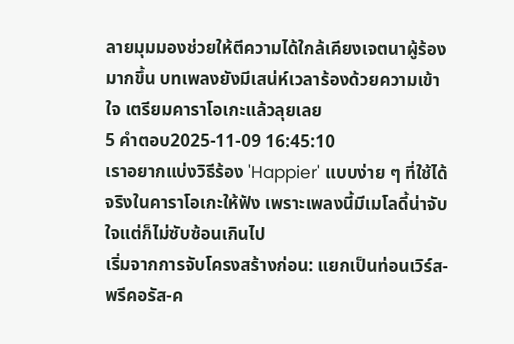ลายมุมมองช่วยให้ตีความได้ใกล้เคียงเจตนาผู้ร้องมากขึ้น บทเพลงยังมีเสน่ห์เวลาร้องด้วยความเข้าใจ เตรียมคาราโอเกะแล้วลุยเลย
5 คำตอบ2025-11-09 16:45:10
เราอยากแบ่งวิธีร้อง 'Happier' แบบง่าย ๆ ที่ใช้ได้จริงในคาราโอเกะให้ฟัง เพราะเพลงนี้มีเมโลดี้น่าจับใจแต่ก็ไม่ซับซ้อนเกินไป
เริ่มจากการจับโครงสร้างก่อน: แยกเป็นท่อนเวิร์ส-พรีคอรัส-ค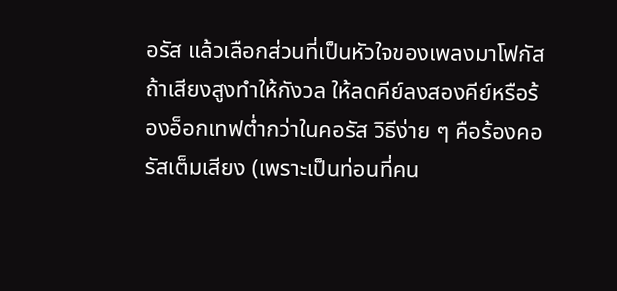อรัส แล้วเลือกส่วนที่เป็นหัวใจของเพลงมาโฟกัส ถ้าเสียงสูงทำให้กังวล ให้ลดคีย์ลงสองคีย์หรือร้องอ็อกเทฟต่ำกว่าในคอรัส วิธีง่าย ๆ คือร้องคอรัสเต็มเสียง (เพราะเป็นท่อนที่คน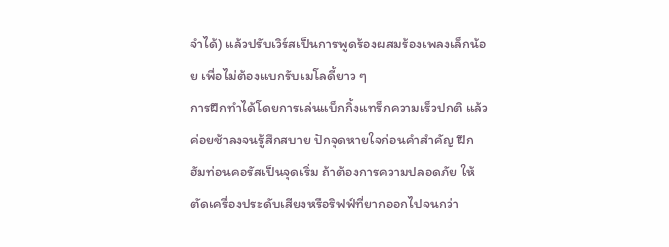จำได้) แล้วปรับเวิร์สเป็นการพูดร้องผสมร้องเพลงเล็กน้อย เพื่อไม่ต้องแบกรับเมโลดี้ยาว ๆ
การฝึกทำได้โดยการเล่นแบ็กกิ้งแทร็กความเร็วปกติ แล้วค่อยช้าลงจนรู้สึกสบาย ปักจุดหายใจก่อนคำสำคัญ ฝึกฮัมท่อนคอรัสเป็นจุดเริ่ม ถ้าต้องการความปลอดภัย ให้ตัดเครื่องประดับเสียงหรือริฟฟ์ที่ยากออกไปจนกว่า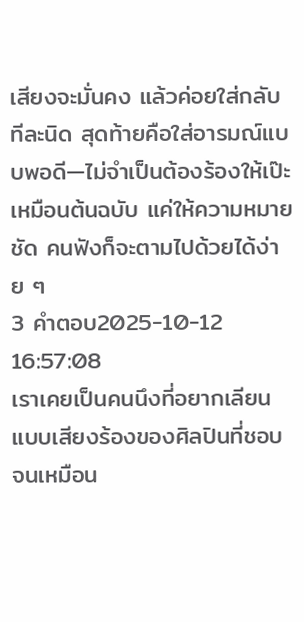เสียงจะมั่นคง แล้วค่อยใส่กลับทีละนิด สุดท้ายคือใส่อารมณ์แบบพอดี—ไม่จำเป็นต้องร้องให้เป๊ะเหมือนต้นฉบับ แค่ให้ความหมายชัด คนฟังก็จะตามไปด้วยได้ง่าย ๆ
3 คำตอบ2025-10-12 16:57:08
เราเคยเป็นคนนึงที่อยากเลียนแบบเสียงร้องของศิลปินที่ชอบจนเหมือน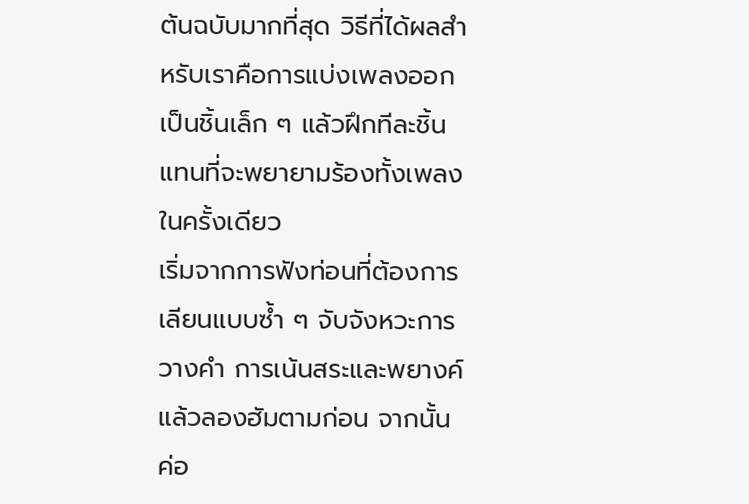ต้นฉบับมากที่สุด วิธีที่ได้ผลสำหรับเราคือการแบ่งเพลงออกเป็นชิ้นเล็ก ๆ แล้วฝึกทีละชิ้นแทนที่จะพยายามร้องทั้งเพลงในครั้งเดียว
เริ่มจากการฟังท่อนที่ต้องการเลียนแบบซ้ำ ๆ จับจังหวะการวางคำ การเน้นสระและพยางค์ แล้วลองฮัมตามก่อน จากนั้นค่อ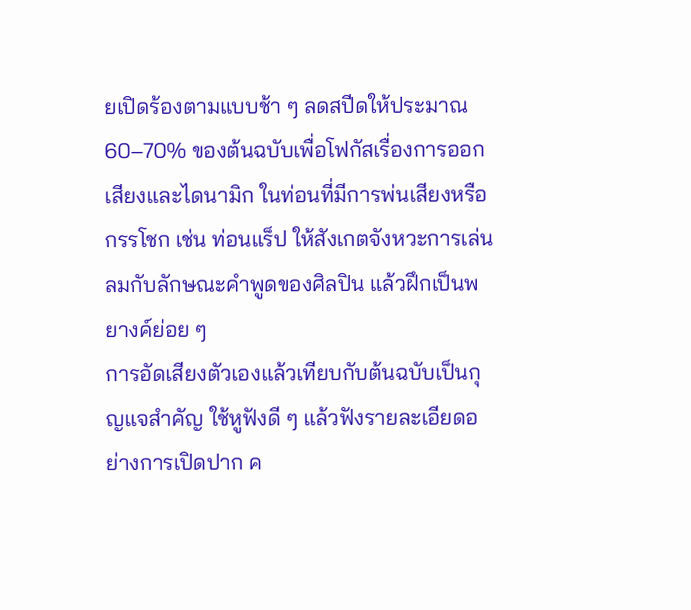ยเปิดร้องตามแบบช้า ๆ ลดสปีดให้ประมาณ 60–70% ของต้นฉบับเพื่อโฟกัสเรื่องการออกเสียงและไดนามิก ในท่อนที่มีการพ่นเสียงหรือกรรโชก เช่น ท่อนแร็ป ให้สังเกตจังหวะการเล่นลมกับลักษณะคำพูดของศิลปิน แล้วฝึกเป็นพยางค์ย่อย ๆ
การอัดเสียงตัวเองแล้วเทียบกับต้นฉบับเป็นกุญแจสำคัญ ใช้หูฟังดี ๆ แล้วฟังรายละเอียดอย่างการเปิดปาก ค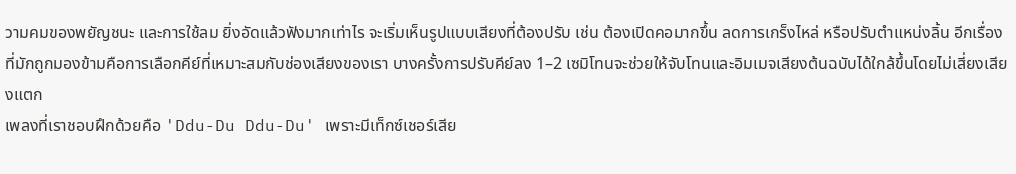วามคมของพยัญชนะ และการใช้ลม ยิ่งอัดแล้วฟังมากเท่าไร จะเริ่มเห็นรูปแบบเสียงที่ต้องปรับ เช่น ต้องเปิดคอมากขึ้น ลดการเกร็งไหล่ หรือปรับตำแหน่งลิ้น อีกเรื่องที่มักถูกมองข้ามคือการเลือกคีย์ที่เหมาะสมกับช่องเสียงของเรา บางครั้งการปรับคีย์ลง 1–2 เซมิโทนจะช่วยให้จับโทนและอิมเมจเสียงต้นฉบับได้ใกล้ขึ้นโดยไม่เสี่ยงเสียงแตก
เพลงที่เราชอบฝึกด้วยคือ 'Ddu-Du Ddu-Du' เพราะมีเท็กซ์เชอร์เสีย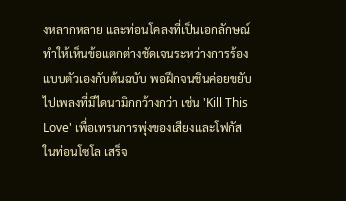งหลากหลาย และท่อนโคลงที่เป็นเอกลักษณ์ ทำให้เห็นข้อแตกต่างชัดเจนระหว่างการร้องแบบตัวเองกับต้นฉบับ พอฝึกจนชินค่อยขยับไปเพลงที่มีไดนามิกกว้างกว่า เช่น 'Kill This Love' เพื่อเทรนการพุ่งของเสียงและโฟกัสในท่อนโซโล เสร็จ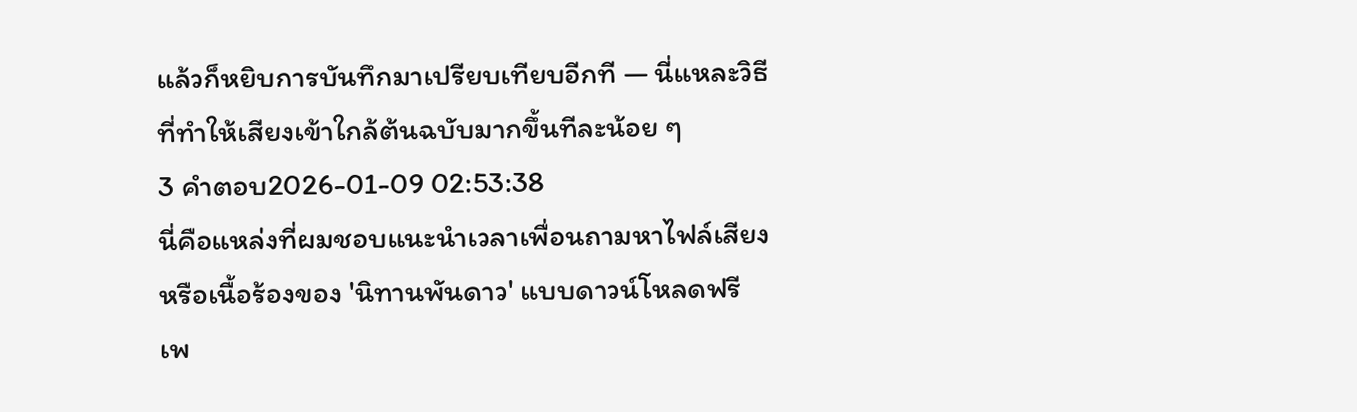แล้วก็หยิบการบันทึกมาเปรียบเทียบอีกที — นี่แหละวิธีที่ทำให้เสียงเข้าใกล้ต้นฉบับมากขึ้นทีละน้อย ๆ
3 คำตอบ2026-01-09 02:53:38
นี่คือแหล่งที่ผมชอบแนะนำเวลาเพื่อนถามหาไฟล์เสียงหรือเนื้อร้องของ 'นิทานพันดาว' แบบดาวน์โหลดฟรี เพ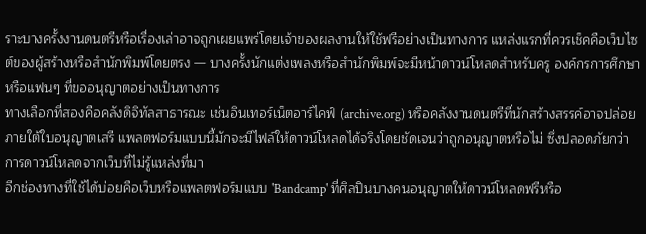ราะบางครั้งงานดนตรีหรือเรื่องเล่าอาจถูกเผยแพร่โดยเจ้าของผลงานให้ใช้ฟรีอย่างเป็นทางการ แหล่งแรกที่ควรเช็คคือเว็บไซต์ของผู้สร้างหรือสำนักพิมพ์โดยตรง — บางครั้งนักแต่งเพลงหรือสำนักพิมพ์จะมีหน้าดาวน์โหลดสำหรับครู องค์กรการศึกษา หรือแฟนๆ ที่ขออนุญาตอย่างเป็นทางการ
ทางเลือกที่สองคือคลังดิจิทัลสาธารณะ เช่นอินเทอร์เน็ตอาร์ไคฟ์ (archive.org) หรือคลังงานดนตรีที่นักสร้างสรรค์อาจปล่อยภายใต้ใบอนุญาตเสรี แพลตฟอร์มแบบนี้มักจะมีไฟล์ให้ดาวน์โหลดได้จริงโดยชัดเจนว่าถูกอนุญาตหรือไม่ ซึ่งปลอดภัยกว่าการดาวน์โหลดจากเว็บที่ไม่รู้แหล่งที่มา
อีกช่องทางที่ใช้ได้บ่อยคือเว็บหรือแพลตฟอร์มแบบ 'Bandcamp' ที่ศิลปินบางคนอนุญาตให้ดาวน์โหลดฟรีหรือ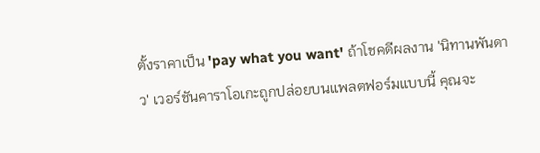ตั้งราคาเป็น 'pay what you want' ถ้าโชคดีผลงาน 'นิทานพันดาว' เวอร์ชันคาราโอเกะถูกปล่อยบนแพลตฟอร์มแบบนี้ คุณจะ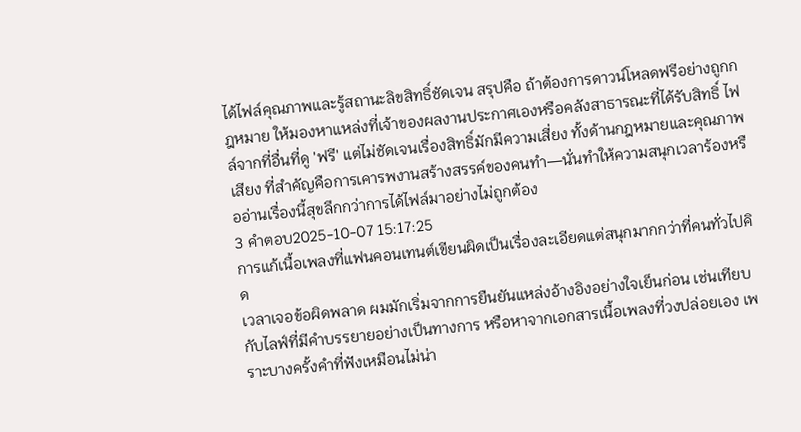ได้ไฟล์คุณภาพและรู้สถานะลิขสิทธิ์ชัดเจน สรุปคือ ถ้าต้องการดาวน์โหลดฟรีอย่างถูกกฎหมาย ให้มองหาแหล่งที่เจ้าของผลงานประกาศเองหรือคลังสาธารณะที่ได้รับสิทธิ์ ไฟล์จากที่อื่นที่ดู 'ฟรี' แต่ไม่ชัดเจนเรื่องสิทธิ์มักมีความเสี่ยง ทั้งด้านกฎหมายและคุณภาพเสียง ที่สำคัญคือการเคารพงานสร้างสรรค์ของคนทำ—นั่นทำให้ความสนุกเวลาร้องหรืออ่านเรื่องนี้สุขลึกกว่าการได้ไฟล์มาอย่างไม่ถูกต้อง
3 คำตอบ2025-10-07 15:17:25
การแก้เนื้อเพลงที่แฟนคอนเทนต์เขียนผิดเป็นเรื่องละเอียดแต่สนุกมากกว่าที่คนทั่วไปคิด
เวลาเจอข้อผิดพลาด ผมมักเริ่มจากการยืนยันแหล่งอ้างอิงอย่างใจเย็นก่อน เช่นเทียบกับไลฟ์ที่มีคำบรรยายอย่างเป็นทางการ หรือหาจากเอกสารเนื้อเพลงที่วงปล่อยเอง เพราะบางครั้งคำที่ฟังเหมือนไม่น่า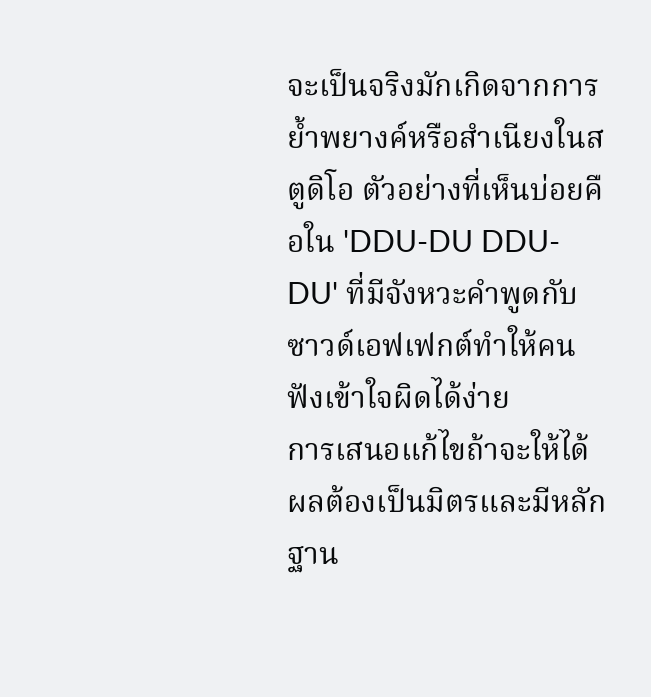จะเป็นจริงมักเกิดจากการย้ำพยางค์หรือสำเนียงในสตูดิโอ ตัวอย่างที่เห็นบ่อยคือใน 'DDU-DU DDU-DU' ที่มีจังหวะคำพูดกับซาวด์เอฟเฟกต์ทำให้คนฟังเข้าใจผิดได้ง่าย
การเสนอแก้ไขถ้าจะให้ได้ผลต้องเป็นมิตรและมีหลักฐาน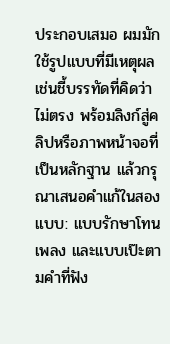ประกอบเสมอ ผมมักใช้รูปแบบที่มีเหตุผล เช่นชี้บรรทัดที่คิดว่าไม่ตรง พร้อมลิงก์สู่คลิปหรือภาพหน้าจอที่เป็นหลักฐาน แล้วกรุณาเสนอคำแก้ในสองแบบ: แบบรักษาโทนเพลง และแบบเป๊ะตามคำที่ฟัง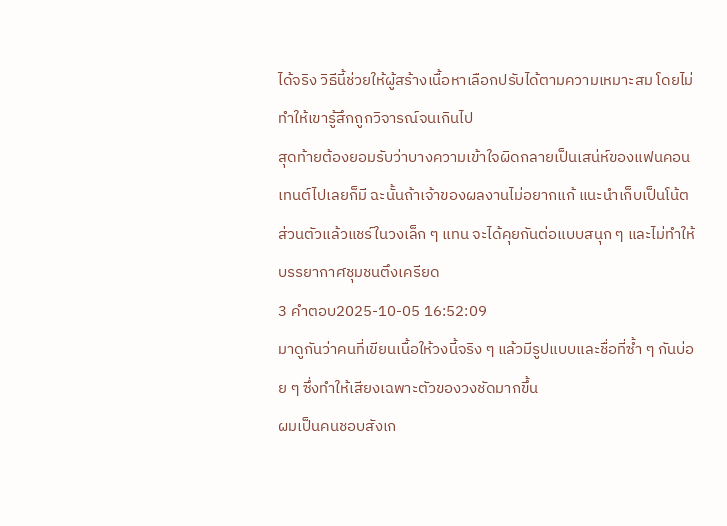ได้จริง วิธีนี้ช่วยให้ผู้สร้างเนื้อหาเลือกปรับได้ตามความเหมาะสม โดยไม่ทำให้เขารู้สึกถูกวิจารณ์จนเกินไป
สุดท้ายต้องยอมรับว่าบางความเข้าใจผิดกลายเป็นเสน่ห์ของแฟนคอนเทนต์ไปเลยก็มี ฉะนั้นถ้าเจ้าของผลงานไม่อยากแก้ แนะนำเก็บเป็นโน้ตส่วนตัวแล้วแชร์ในวงเล็ก ๆ แทน จะได้คุยกันต่อแบบสนุก ๆ และไม่ทำให้บรรยากาศชุมชนตึงเครียด
3 คำตอบ2025-10-05 16:52:09
มาดูกันว่าคนที่เขียนเนื้อให้วงนี้จริง ๆ แล้วมีรูปแบบและชื่อที่ซ้ำ ๆ กันบ่อย ๆ ซึ่งทำให้เสียงเฉพาะตัวของวงชัดมากขึ้น
ผมเป็นคนชอบสังเก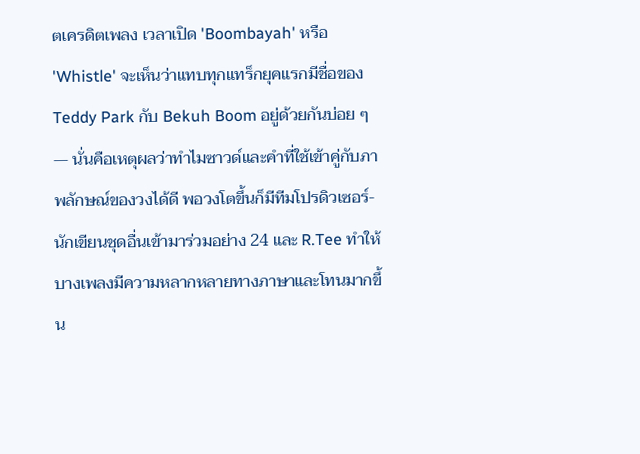ตเครดิตเพลง เวลาเปิด 'Boombayah' หรือ 'Whistle' จะเห็นว่าแทบทุกแทร็กยุคแรกมีชื่อของ Teddy Park กับ Bekuh Boom อยู่ด้วยกันบ่อย ๆ — นั่นคือเหตุผลว่าทำไมซาวด์และคำที่ใช้เข้าคู่กับภาพลักษณ์ของวงได้ดี พอวงโตขึ้นก็มีทีมโปรดิวเซอร์-นักเขียนชุดอื่นเข้ามาร่วมอย่าง 24 และ R.Tee ทำให้บางเพลงมีความหลากหลายทางภาษาและโทนมากขึ้น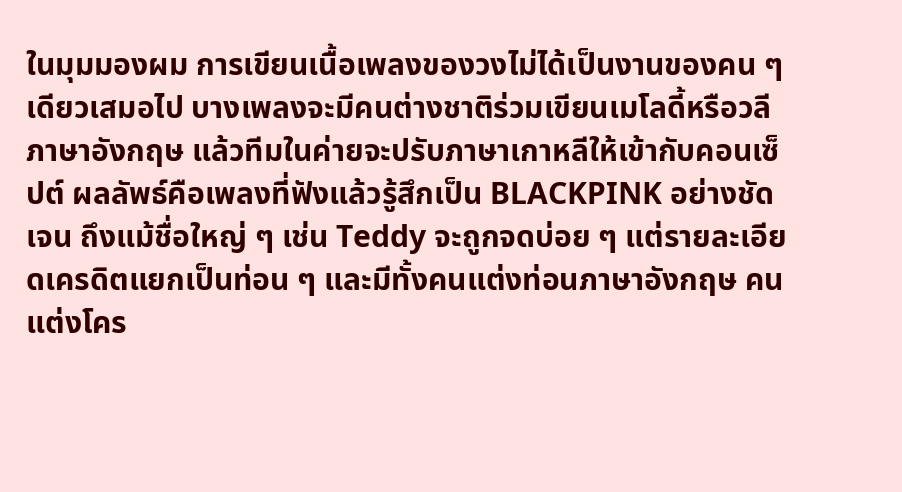ในมุมมองผม การเขียนเนื้อเพลงของวงไม่ได้เป็นงานของคน ๆ เดียวเสมอไป บางเพลงจะมีคนต่างชาติร่วมเขียนเมโลดี้หรือวลีภาษาอังกฤษ แล้วทีมในค่ายจะปรับภาษาเกาหลีให้เข้ากับคอนเซ็ปต์ ผลลัพธ์คือเพลงที่ฟังแล้วรู้สึกเป็น BLACKPINK อย่างชัดเจน ถึงแม้ชื่อใหญ่ ๆ เช่น Teddy จะถูกจดบ่อย ๆ แต่รายละเอียดเครดิตแยกเป็นท่อน ๆ และมีทั้งคนแต่งท่อนภาษาอังกฤษ คนแต่งโคร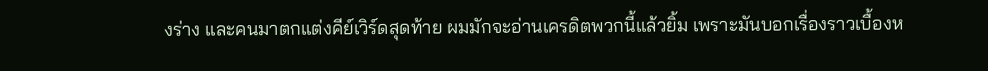งร่าง และคนมาตกแต่งคีย์เวิร์ดสุดท้าย ผมมักจะอ่านเครดิตพวกนี้แล้วยิ้ม เพราะมันบอกเรื่องราวเบื้องห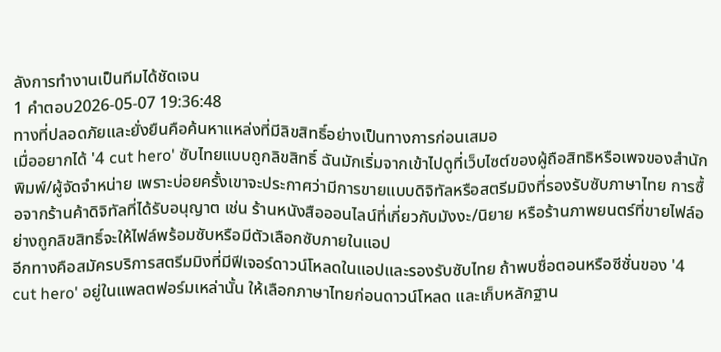ลังการทำงานเป็นทีมได้ชัดเจน
1 คำตอบ2026-05-07 19:36:48
ทางที่ปลอดภัยและยั่งยืนคือค้นหาแหล่งที่มีลิขสิทธิ์อย่างเป็นทางการก่อนเสมอ
เมื่ออยากได้ '4 cut hero' ซับไทยแบบถูกลิขสิทธิ์ ฉันมักเริ่มจากเข้าไปดูที่เว็บไซต์ของผู้ถือสิทธิหรือเพจของสำนักพิมพ์/ผู้จัดจำหน่าย เพราะบ่อยครั้งเขาจะประกาศว่ามีการขายแบบดิจิทัลหรือสตรีมมิงที่รองรับซับภาษาไทย การซื้อจากร้านค้าดิจิทัลที่ได้รับอนุญาต เช่น ร้านหนังสือออนไลน์ที่เกี่ยวกับมังงะ/นิยาย หรือร้านภาพยนตร์ที่ขายไฟล์อย่างถูกลิขสิทธิ์จะให้ไฟล์พร้อมซับหรือมีตัวเลือกซับภายในแอป
อีกทางคือสมัครบริการสตรีมมิงที่มีฟีเจอร์ดาวน์โหลดในแอปและรองรับซับไทย ถ้าพบชื่อตอนหรือซีซั่นของ '4 cut hero' อยู่ในแพลตฟอร์มเหล่านั้น ให้เลือกภาษาไทยก่อนดาวน์โหลด และเก็บหลักฐาน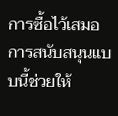การซื้อไว้เสมอ การสนับสนุนแบบนี้ช่วยให้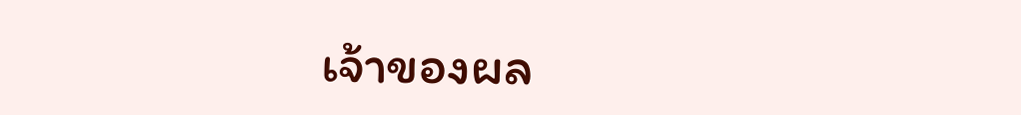เจ้าของผล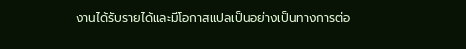งานได้รับรายได้และมีโอกาสแปลเป็นอย่างเป็นทางการต่อ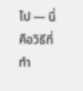ไป — นี่คือวิธีที่ทำ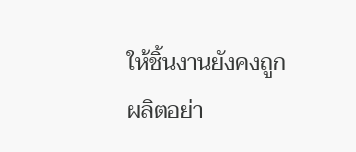ให้ชิ้นงานยังคงถูกผลิตอย่า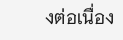งต่อเนื่อง